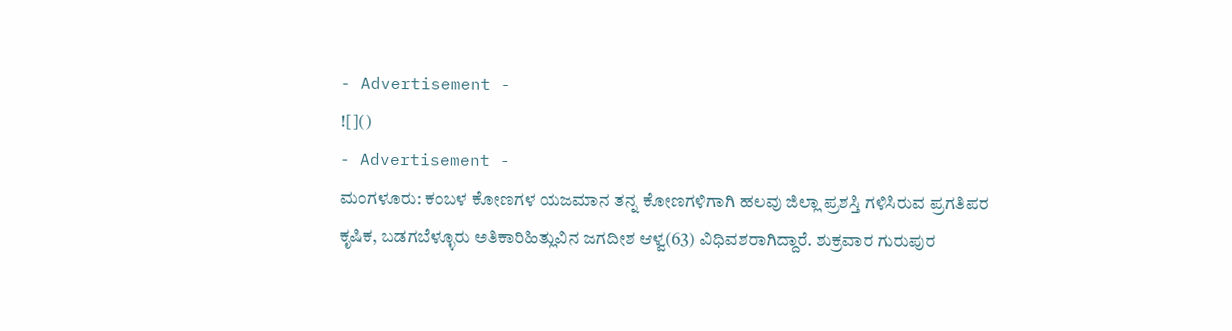- Advertisement -
![]()
- Advertisement -
ಮಂಗಳೂರು: ಕಂಬಳ ಕೋಣಗಳ ಯಜಮಾನ ತನ್ನ ಕೋಣಗಳಿಗಾಗಿ ಹಲವು ಜಿಲ್ಲಾ ಪ್ರಶಸ್ತಿ ಗಳಿಸಿರುವ ಪ್ರಗತಿಪರ ಕೃಷಿಕ, ಬಡಗಬೆಳ್ಳೂರು ಅತಿಕಾರಿಹಿತ್ಲುವಿನ ಜಗದೀಶ ಆಳ್ವ(63) ವಿಧಿವಶರಾಗಿದ್ದಾರೆ. ಶುಕ್ರವಾರ ಗುರುಪುರ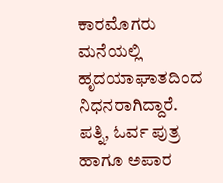ಕಾರಮೊಗರು ಮನೆಯಲ್ಲಿ ಹೃದಯಾಘಾತದಿಂದ ನಿಧನರಾಗಿದ್ದಾರೆ.
ಪತ್ನಿ, ಓರ್ವ ಪುತ್ರ ಹಾಗೂ ಅಪಾರ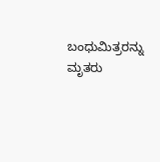ಬಂಧುಮಿತ್ರರನ್ನು ಮೃತರು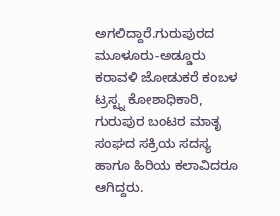ಅಗಲಿದ್ದಾರೆ.ಗುರುಪುರದ ಮೂಳೂರು-ಅಡ್ಡೂರು ಕರಾವಳಿ ಜೋಡುಕರೆ ಕಂಬಳ ಟ್ರಸ್ಟ್ನ ಕೋಶಾಧಿಕಾರಿ, ಗುರುಪುರ ಬಂಟರ ಮಾತೃ ಸಂಘದ ಸಕ್ರಿಯ ಸದಸ್ಯ ಹಾಗೂ ಹಿರಿಯ ಕಲಾವಿದರೂ ಆಗಿದ್ದರು.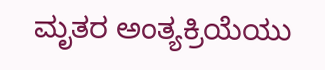ಮೃತರ ಅಂತ್ಯಕ್ರಿಯೆಯು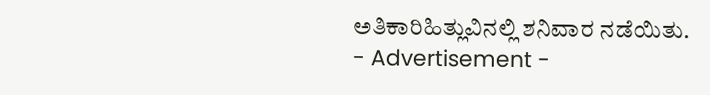ಅತಿಕಾರಿಹಿತ್ಲುವಿನಲ್ಲಿ ಶನಿವಾರ ನಡೆಯಿತು.
- Advertisement -